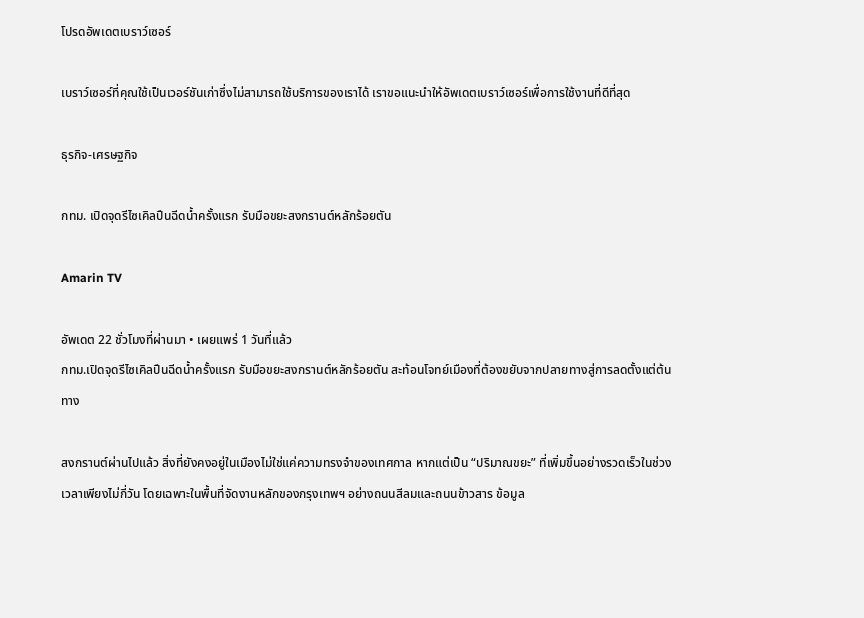โปรดอัพเดตเบราว์เซอร์

เบราว์เซอร์ที่คุณใช้เป็นเวอร์ชันเก่าซึ่งไม่สามารถใช้บริการของเราได้ เราขอแนะนำให้อัพเดตเบราว์เซอร์เพื่อการใช้งานที่ดีที่สุด

ธุรกิจ-เศรษฐกิจ

กทม. เปิดจุดรีไซเคิลปืนฉีดน้ำครั้งแรก รับมือขยะสงกรานต์หลักร้อยตัน

Amarin TV

อัพเดต 22 ชั่วโมงที่ผ่านมา • เผยแพร่ 1 วันที่แล้ว
กทม.เปิดจุดรีไซเคิลปืนฉีดน้ำครั้งแรก รับมือขยะสงกรานต์หลักร้อยตัน สะท้อนโจทย์เมืองที่ต้องขยับจากปลายทางสู่การลดตั้งแต่ต้นทาง

สงกรานต์ผ่านไปแล้ว สิ่งที่ยังคงอยู่ในเมืองไม่ใช่แค่ความทรงจำของเทศกาล หากแต่เป็น “ปริมาณขยะ” ที่เพิ่มขึ้นอย่างรวดเร็วในช่วงเวลาเพียงไม่กี่วัน โดยเฉพาะในพื้นที่จัดงานหลักของกรุงเทพฯ อย่างถนนสีลมและถนนข้าวสาร ข้อมูล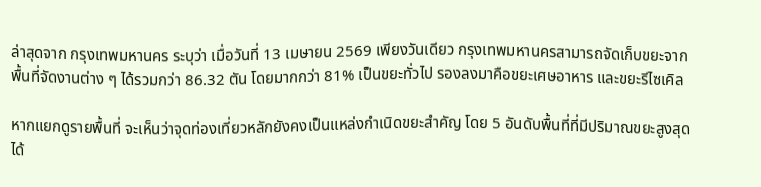ล่าสุดจาก กรุงเทพมหานคร ระบุว่า เมื่อวันที่ 13 เมษายน 2569 เพียงวันเดียว กรุงเทพมหานครสามารถจัดเก็บขยะจากพื้นที่จัดงานต่าง ๆ ได้รวมกว่า 86.32 ตัน โดยมากกว่า 81% เป็นขยะทั่วไป รองลงมาคือขยะเศษอาหาร และขยะรีไซเคิล

หากแยกดูรายพื้นที่ จะเห็นว่าจุดท่องเที่ยวหลักยังคงเป็นแหล่งกำเนิดขยะสำคัญ โดย 5 อันดับพื้นที่ที่มีปริมาณขยะสูงสุด ได้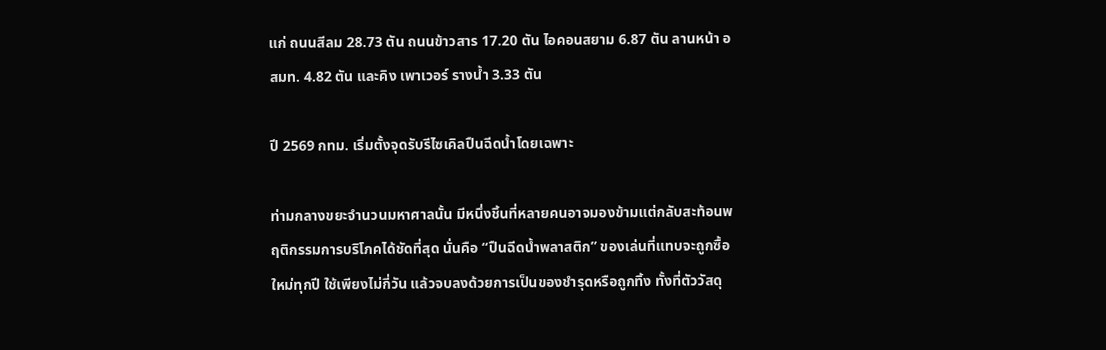แก่ ถนนสีลม 28.73 ตัน ถนนข้าวสาร 17.20 ตัน ไอคอนสยาม 6.87 ตัน ลานหน้า อสมท. 4.82 ตัน และคิง เพาเวอร์ รางน้ำ 3.33 ตัน

ปี 2569 กทม. เริ่มตั้งจุดรับรีไซเคิลปืนฉีดน้ำโดยเฉพาะ

ท่ามกลางขยะจำนวนมหาศาลนั้น มีหนึ่งชิ้นที่หลายคนอาจมองข้ามแต่กลับสะท้อนพฤติกรรมการบริโภคได้ชัดที่สุด นั่นคือ “ปืนฉีดน้ำพลาสติก” ของเล่นที่แทบจะถูกซื้อใหม่ทุกปี ใช้เพียงไม่กี่วัน แล้วจบลงด้วยการเป็นของชำรุดหรือถูกทิ้ง ทั้งที่ตัววัสดุ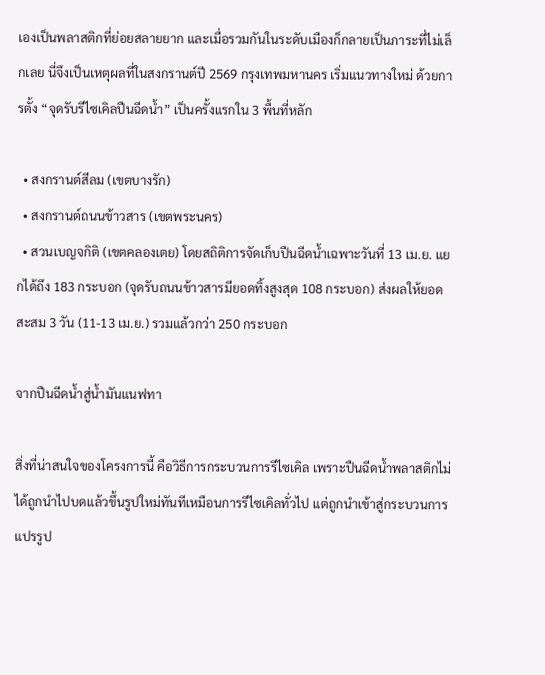เองเป็นพลาสติกที่ย่อยสลายยาก และเมื่อรวมกันในระดับเมืองก็กลายเป็นภาระที่ไม่เล็กเลย นี่จึงเป็นเหตุผลที่ในสงกรานต์ปี 2569 กรุงเทพมหานคร เริ่มแนวทางใหม่ ด้วยการตั้ง “จุดรับรีไซเคิลปืนฉีดน้ำ” เป็นครั้งแรกใน 3 พื้นที่หลัก

  • สงกรานต์สีลม (เขตบางรัก)
  • สงกรานต์ถนนข้าวสาร (เขตพระนคร)
  • สวนเบญจกิติ (เขตคลองเตย) โดยสถิติการจัดเก็บปืนฉีดน้ำเฉพาะวันที่ 13 เม.ย. แยกได้ถึง 183 กระบอก (จุดรับถนนข้าวสารมียอดทิ้งสูงสุด 108 กระบอก) ส่งผลให้ยอดสะสม 3 วัน (11-13 เม.ย.) รวมแล้วกว่า 250 กระบอก

จากปืนฉีดน้ำสู่น้ำมันแนฟทา

สิ่งที่น่าสนใจของโครงการนี้ คือวิธีการกระบวนการรีไซเคิล เพราะปืนฉีดน้ำพลาสติกไม่ได้ถูกนำไปบดแล้วขึ้นรูปใหม่ทันทีเหมือนการรีไซเคิลทั่วไป แต่ถูกนำเข้าสู่กระบวนการแปรรูป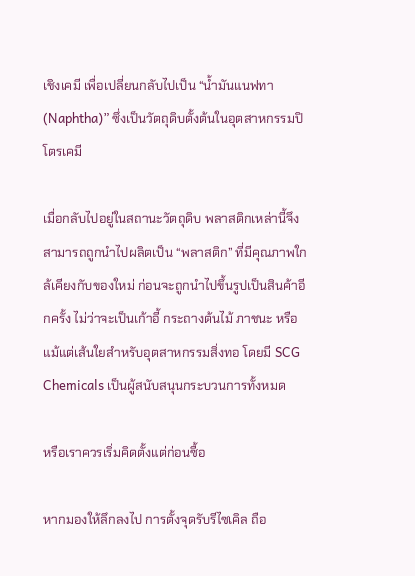เชิงเคมี เพื่อเปลี่ยนกลับไปเป็น “น้ำมันแนฟทา (Naphtha)” ซึ่งเป็นวัตถุดิบตั้งต้นในอุตสาหกรรมปิโตรเคมี

เมื่อกลับไปอยู่ในสถานะวัตถุดิบ พลาสติกเหล่านี้จึงสามารถถูกนำไปผลิตเป็น “พลาสติก” ที่มีคุณภาพใกล้เคียงกับของใหม่ ก่อนจะถูกนำไปขึ้นรูปเป็นสินค้าอีกครั้ง ไม่ว่าจะเป็นเก้าอี้ กระถางต้นไม้ ภาชนะ หรือแม้แต่เส้นใยสำหรับอุตสาหกรรมสิ่งทอ โดยมี SCG Chemicals เป็นผู้สนับสนุนกระบวนการทั้งหมด

หรือเราควรเริ่มคิดตั้งแต่ก่อนซื้อ

หากมองให้ลึกลงไป การตั้งจุดรับรีไซเคิล ถือ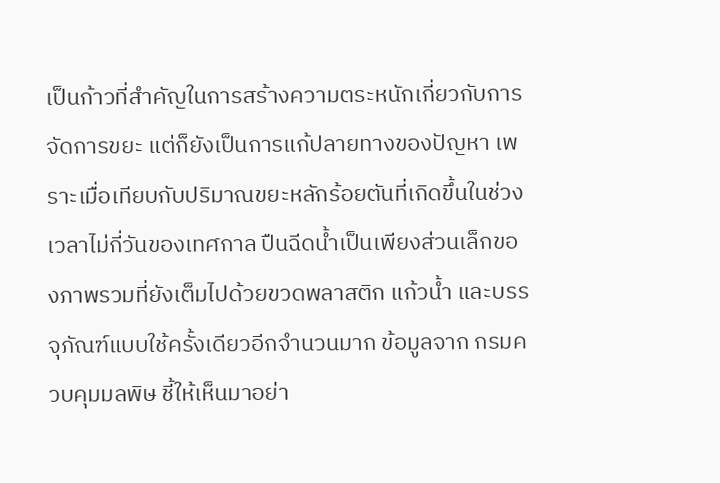เป็นก้าวที่สำคัญในการสร้างความตระหนักเกี่ยวกับการจัดการขยะ แต่ก็ยังเป็นการแก้ปลายทางของปัญหา เพราะเมื่อเทียบกับปริมาณขยะหลักร้อยตันที่เกิดขึ้นในช่วงเวลาไม่กี่วันของเทศกาล ปืนฉีดน้ำเป็นเพียงส่วนเล็กของภาพรวมที่ยังเต็มไปด้วยขวดพลาสติก แก้วน้ำ และบรรจุภัณฑ์แบบใช้ครั้งเดียวอีกจำนวนมาก ข้อมูลจาก กรมควบคุมมลพิษ ชี้ให้เห็นมาอย่า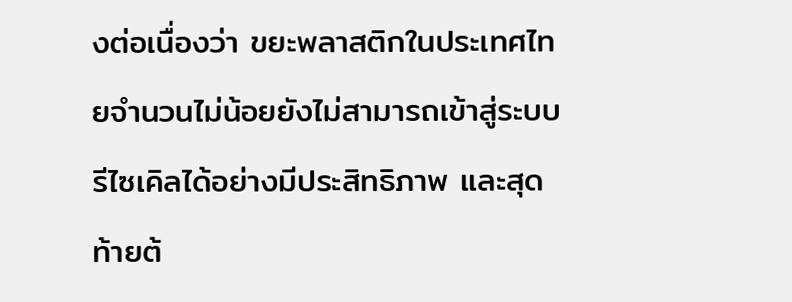งต่อเนื่องว่า ขยะพลาสติกในประเทศไทยจำนวนไม่น้อยยังไม่สามารถเข้าสู่ระบบรีไซเคิลได้อย่างมีประสิทธิภาพ และสุดท้ายต้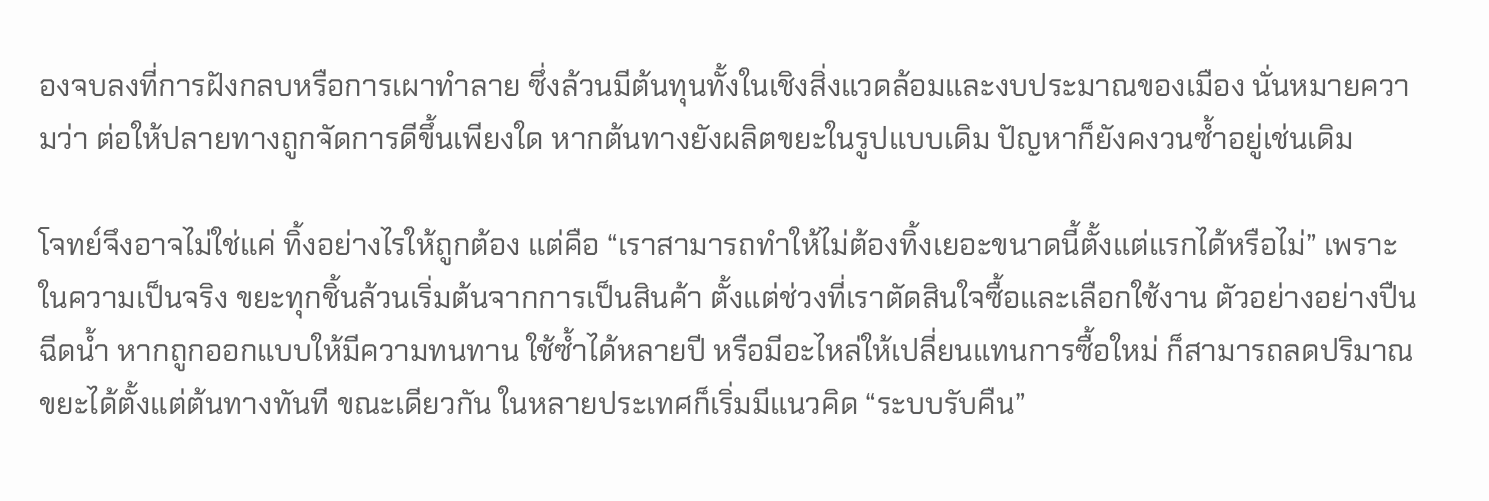องจบลงที่การฝังกลบหรือการเผาทำลาย ซึ่งล้วนมีต้นทุนทั้งในเชิงสิ่งแวดล้อมและงบประมาณของเมือง นั่นหมายความว่า ต่อให้ปลายทางถูกจัดการดีขึ้นเพียงใด หากต้นทางยังผลิตขยะในรูปแบบเดิม ปัญหาก็ยังคงวนซ้ำอยู่เช่นเดิม

โจทย์จึงอาจไม่ใช่แค่ ทิ้งอย่างไรให้ถูกต้อง แต่คือ “เราสามารถทำให้ไม่ต้องทิ้งเยอะขนาดนี้ตั้งแต่แรกได้หรือไม่” เพราะในความเป็นจริง ขยะทุกชิ้นล้วนเริ่มต้นจากการเป็นสินค้า ตั้งแต่ช่วงที่เราตัดสินใจซื้อและเลือกใช้งาน ตัวอย่างอย่างปืนฉีดน้ำ หากถูกออกแบบให้มีความทนทาน ใช้ซ้ำได้หลายปี หรือมีอะไหล่ให้เปลี่ยนแทนการซื้อใหม่ ก็สามารถลดปริมาณขยะได้ตั้งแต่ต้นทางทันที ขณะเดียวกัน ในหลายประเทศก็เริ่มมีแนวคิด “ระบบรับคืน”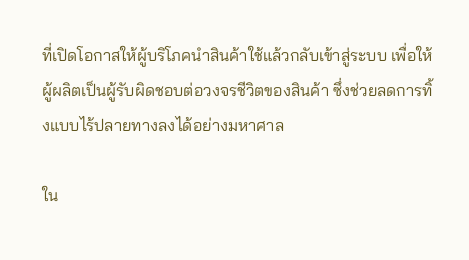ที่เปิดโอกาสให้ผู้บริโภคนำสินค้าใช้แล้วกลับเข้าสู่ระบบ เพื่อให้ผู้ผลิตเป็นผู้รับผิดชอบต่อวงจรชีวิตของสินค้า ซึ่งช่วยลดการทิ้งแบบไร้ปลายทางลงได้อย่างมหาศาล

ใน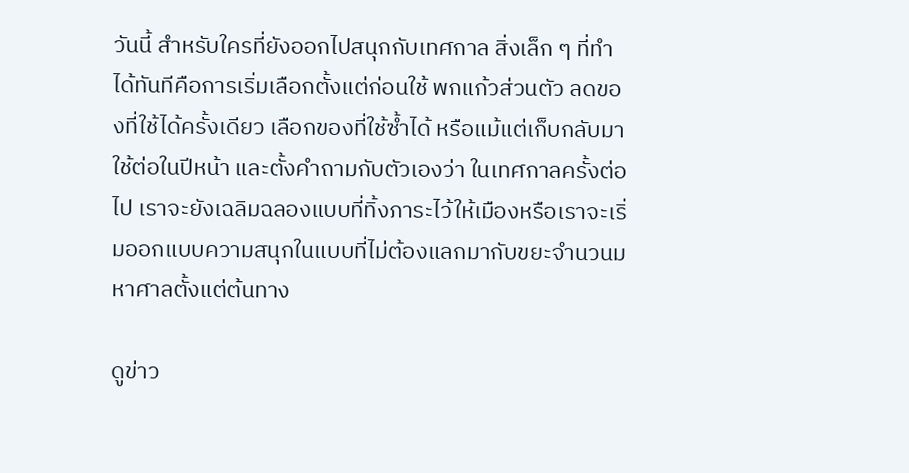วันนี้ สำหรับใครที่ยังออกไปสนุกกับเทศกาล สิ่งเล็ก ๆ ที่ทำได้ทันทีคือการเริ่มเลือกตั้งแต่ก่อนใช้ พกแก้วส่วนตัว ลดของที่ใช้ได้ครั้งเดียว เลือกของที่ใช้ซ้ำได้ หรือแม้แต่เก็บกลับมาใช้ต่อในปีหน้า และตั้งคำถามกับตัวเองว่า ในเทศกาลครั้งต่อไป เราจะยังเฉลิมฉลองแบบที่ทิ้งภาระไว้ให้เมืองหรือเราจะเริ่มออกแบบความสนุกในแบบที่ไม่ต้องแลกมากับขยะจำนวนมหาศาลตั้งแต่ต้นทาง

ดูข่าว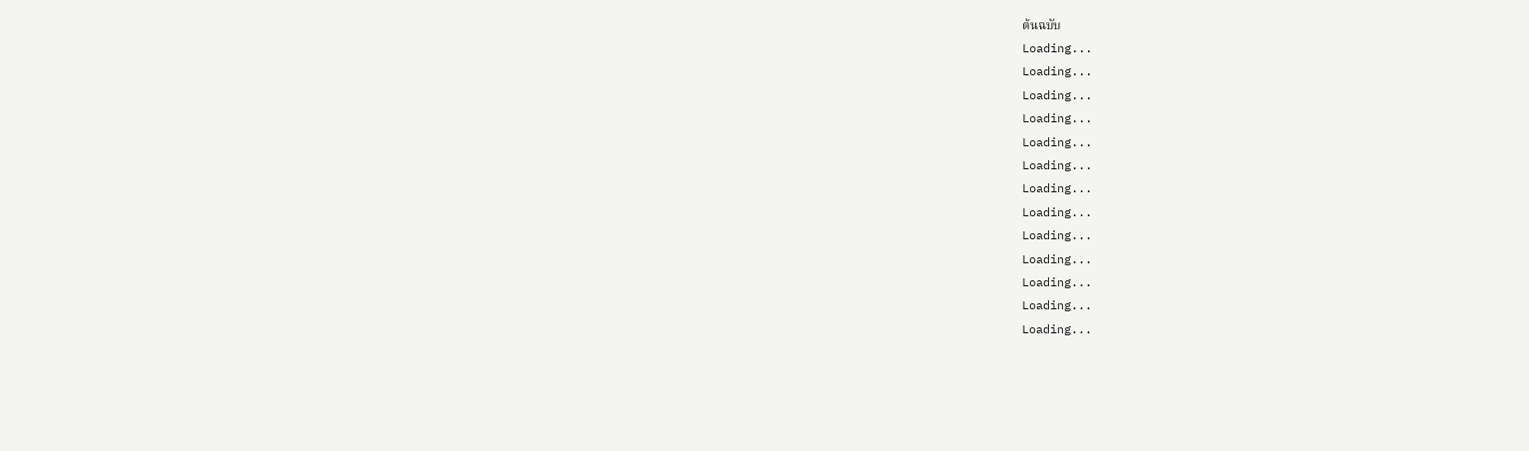ต้นฉบับ
Loading...
Loading...
Loading...
Loading...
Loading...
Loading...
Loading...
Loading...
Loading...
Loading...
Loading...
Loading...
Loading...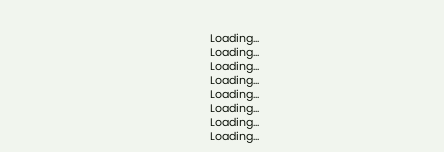Loading...
Loading...
Loading...
Loading...
Loading...
Loading...
Loading...
Loading...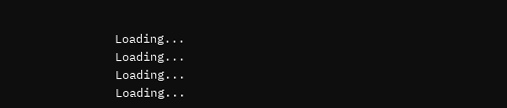Loading...
Loading...
Loading...
Loading...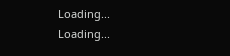Loading...
Loading...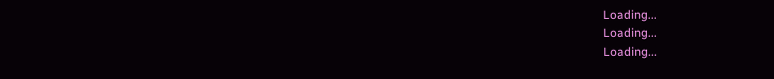Loading...
Loading...
Loading...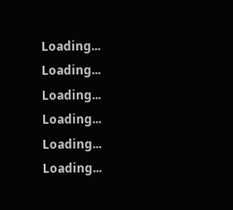Loading...
Loading...
Loading...
Loading...
Loading...
Loading...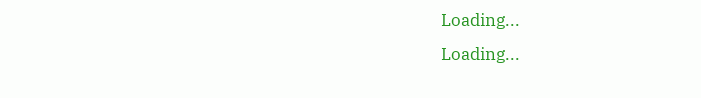Loading...
Loading...